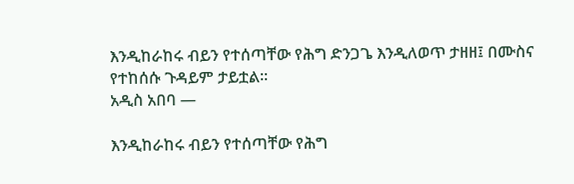እንዲከራከሩ ብይን የተሰጣቸው የሕግ ድንጋጌ እንዲለወጥ ታዘዘ፤ በሙስና የተከሰሱ ጉዳይም ታይቷል፡፡
አዲስ አበባ —

እንዲከራከሩ ብይን የተሰጣቸው የሕግ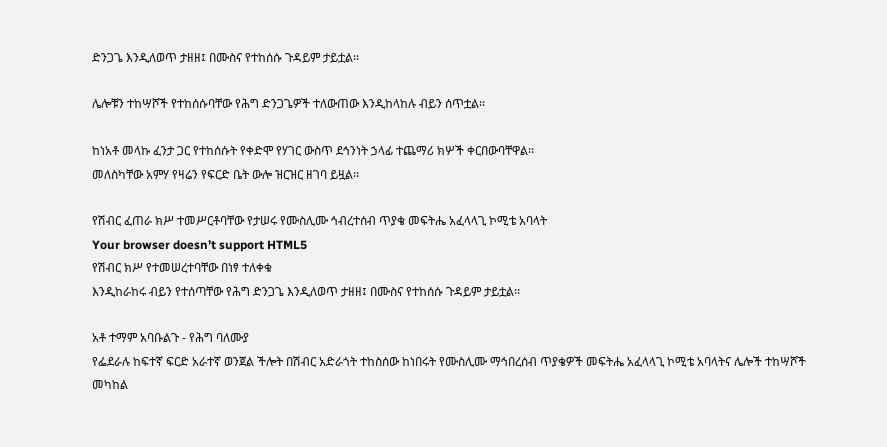ድንጋጌ እንዲለወጥ ታዘዘ፤ በሙስና የተከሰሱ ጉዳይም ታይቷል፡፡

ሌሎቹን ተከሣሾች የተከሰሱባቸው የሕግ ድንጋጌዎች ተለውጠው እንዲከላከሉ ብይን ሰጥቷል፡፡

ከነአቶ መላኩ ፈንታ ጋር የተከሰሱት የቀድሞ የሃገር ውስጥ ደኅንነት ኃላፊ ተጨማሪ ክሦች ቀርበውባቸዋል፡፡
መለስካቸው አምሃ የዛሬን የፍርድ ቤት ውሎ ዝርዝር ዘገባ ይዟል፡፡

የሽብር ፈጠራ ክሥ ተመሥርቶባቸው የታሠሩ የሙስሊሙ ኅብረተሰብ ጥያቄ መፍትሔ አፈላላጊ ኮሚቴ አባላት
Your browser doesn’t support HTML5
የሽብር ክሥ የተመሠረተባቸው በነፃ ተለቀቁ
እንዲከራከሩ ብይን የተሰጣቸው የሕግ ድንጋጌ እንዲለወጥ ታዘዘ፤ በሙስና የተከሰሱ ጉዳይም ታይቷል፡፡

አቶ ተማም አባቡልጉ - የሕግ ባለሙያ
የፌደራሉ ከፍተኛ ፍርድ አራተኛ ወንጀል ችሎት በሽብር አድራጎት ተከስሰው ከነበሩት የሙስሊሙ ማኅበረሰብ ጥያቄዎች መፍትሔ አፈላላጊ ኮሚቴ አባላትና ሌሎች ተከሣሾች መካከል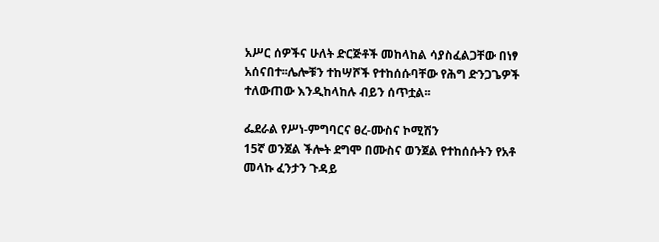አሥር ሰዎችና ሁለት ድርጅቶች መከላከል ሳያስፈልጋቸው በነፃ አሰናበተ፡፡ሌሎቹን ተከሣሾች የተከሰሱባቸው የሕግ ድንጋጌዎች ተለውጠው እንዲከላከሉ ብይን ሰጥቷል፡፡

ፌደራል የሥነ-ምግባርና ፀረ-ሙስና ኮሚሽን
15ኛ ወንጀል ችሎት ደግሞ በሙስና ወንጀል የተከሰሱትን የአቶ መላኩ ፈንታን ጉዳይ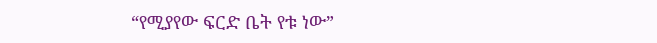“የሚያየው ፍርድ ቤት የቱ ነው”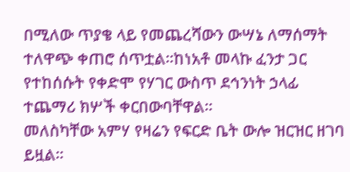በሚለው ጥያቄ ላይ የመጨረሻውን ውሣኔ ለማሰማት ተለዋጭ ቀጠሮ ሰጥቷል፡፡ከነአቶ መላኩ ፈንታ ጋር የተከሰሱት የቀድሞ የሃገር ውስጥ ደኅንነት ኃላፊ ተጨማሪ ክሦች ቀርበውባቸዋል፡፡
መለስካቸው አምሃ የዛሬን የፍርድ ቤት ውሎ ዝርዝር ዘገባ ይዟል፡፡